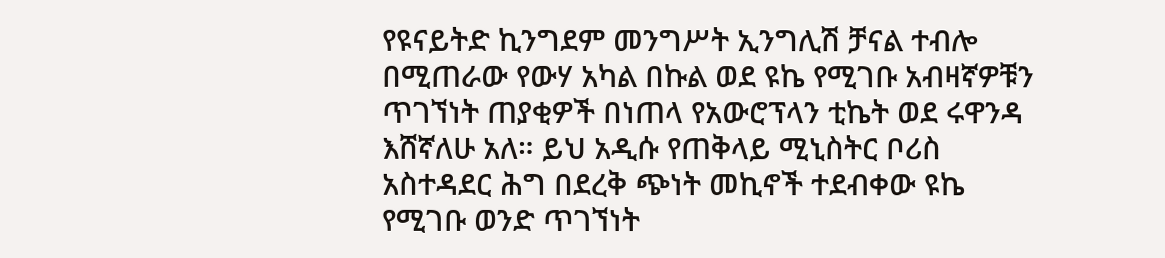የዩናይትድ ኪንግደም መንግሥት ኢንግሊሽ ቻናል ተብሎ በሚጠራው የውሃ አካል በኩል ወደ ዩኬ የሚገቡ አብዛኛዎቹን ጥገኘነት ጠያቂዎች በነጠላ የአውሮፕላን ቲኬት ወደ ሩዋንዳ እሸኛለሁ አለ። ይህ አዲሱ የጠቅላይ ሚኒስትር ቦሪስ አስተዳደር ሕግ በደረቅ ጭነት መኪኖች ተደብቀው ዩኬ የሚገቡ ወንድ ጥገኘነት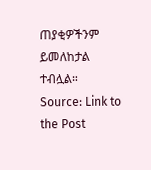ጠያቂዎችንም ይመለከታል ተብሏል።
Source: Link to the Post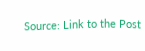Source: Link to the Post